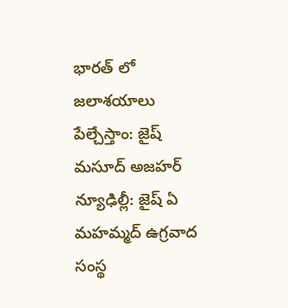భారత్ లో జలాశయాలు పేల్చేస్తాం: జైష్ మసూద్ అజహర్
న్యూఢిల్లీ: జైష్ ఏ మహమ్మద్ ఉగ్రవాద సంస్థ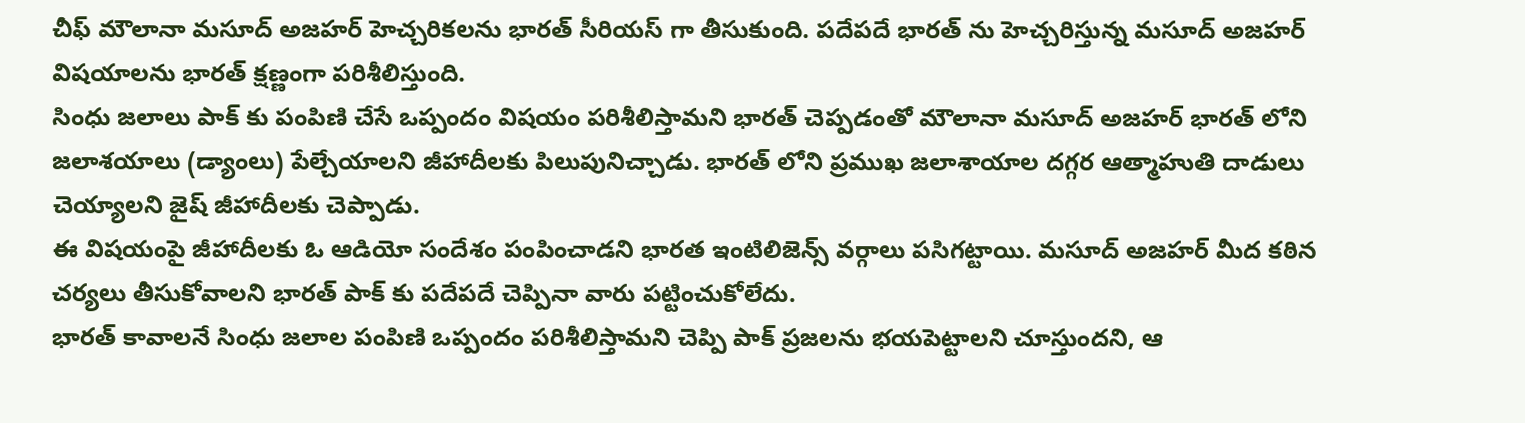చీఫ్ మౌలానా మసూద్ అజహర్ హెచ్చరికలను భారత్ సీరియస్ గా తీసుకుంది. పదేపదే భారత్ ను హెచ్చరిస్తున్న మసూద్ అజహర్ విషయాలను భారత్ క్షణ్ణంగా పరిశీలిస్తుంది.
సింధు జలాలు పాక్ కు పంపిణి చేసే ఒప్పందం విషయం పరిశీలిస్తామని భారత్ చెప్పడంతో మౌలానా మసూద్ అజహర్ భారత్ లోని జలాశయాలు (డ్యాంలు) పేల్చేయాలని జీహాదీలకు పిలుపునిచ్చాడు. భారత్ లోని ప్రముఖ జలాశాయాల దగ్గర ఆత్మాహుతి దాడులు చెయ్యాలని జైష్ జీహాదీలకు చెప్పాడు.
ఈ విషయంపై జీహాదీలకు ఓ ఆడియో సందేశం పంపించాడని భారత ఇంటిలిజెన్స్ వర్గాలు పసిగట్టాయి. మసూద్ అజహర్ మీద కఠిన చర్యలు తీసుకోవాలని భారత్ పాక్ కు పదేపదే చెప్పినా వారు పట్టించుకోలేదు.
భారత్ కావాలనే సింధు జలాల పంపిణి ఒప్పందం పరిశీలిస్తామని చెప్పి పాక్ ప్రజలను భయపెట్టాలని చూస్తుందని, ఆ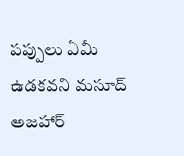పప్పులు ఏమీ ఉడకవని మసూద్ అజహార్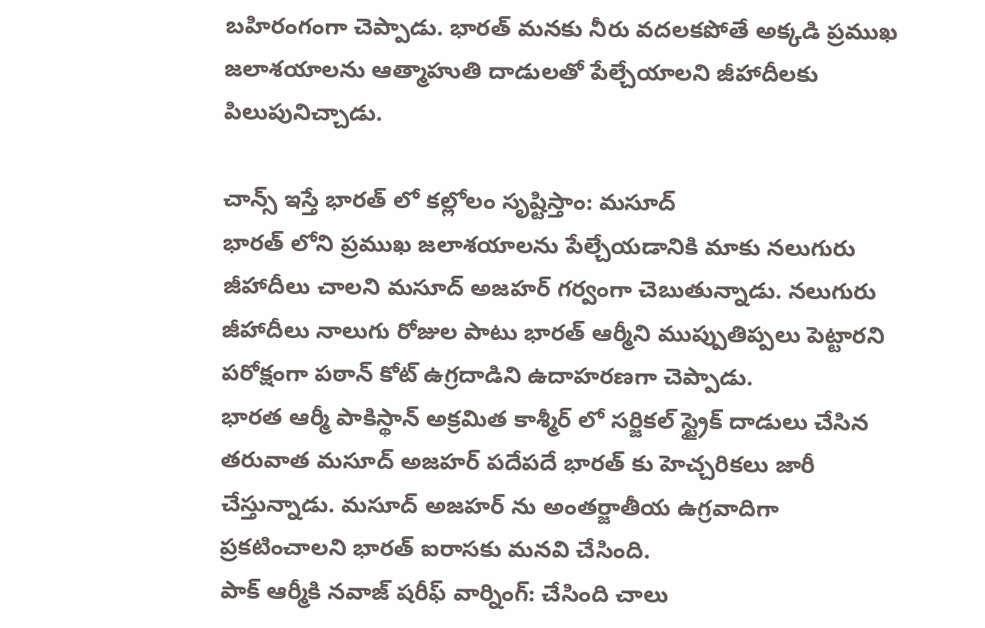బహిరంగంగా చెప్పాడు. భారత్ మనకు నీరు వదలకపోతే అక్కడి ప్రముఖ జలాశయాలను ఆత్మాహుతి దాడులతో పేల్చేయాలని జీహాదీలకు పిలుపునిచ్చాడు.

చాన్స్ ఇస్తే భారత్ లో కల్లోలం సృష్టిస్తాం: మసూద్
భారత్ లోని ప్రముఖ జలాశయాలను పేల్చేయడానికి మాకు నలుగురు జీహాదీలు చాలని మసూద్ అజహర్ గర్వంగా చెబుతున్నాడు. నలుగురు జీహాదీలు నాలుగు రోజుల పాటు భారత్ ఆర్మీని ముప్పుతిప్పలు పెట్టారని పరోక్షంగా పఠాన్ కోట్ ఉగ్రదాడిని ఉదాహరణగా చెప్పాడు.
భారత ఆర్మీ పాకిస్థాన్ అక్రమిత కాశ్మీర్ లో సర్జికల్ స్ట్రైక్ దాడులు చేసిన తరువాత మసూద్ అజహర్ పదేపదే భారత్ కు హెచ్చరికలు జారీ చేస్తున్నాడు. మసూద్ అజహర్ ను అంతర్జాతీయ ఉగ్రవాదిగా ప్రకటించాలని భారత్ ఐరాసకు మనవి చేసింది.
పాక్ ఆర్మీకి నవాజ్ షరీఫ్ వార్నింగ్: చేసింది చాలు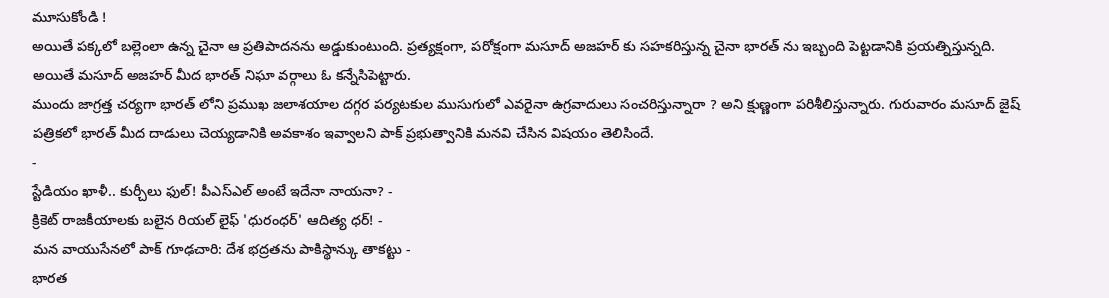మూసుకోండి !
అయితే పక్కలో బల్లెంలా ఉన్న చైనా ఆ ప్రతిపాదనను అడ్డుకుంటుంది. ప్రత్యక్షంగా, పరోక్షంగా మసూద్ అజహర్ కు సహకరిస్తున్న చైనా భారత్ ను ఇబ్బంది పెట్టడానికి ప్రయత్నిస్తున్నది. అయితే మసూద్ అజహర్ మీద భారత్ నిఘా వర్గాలు ఓ కన్నేసిపెట్టారు.
ముందు జాగ్రత్త చర్యగా భారత్ లోని ప్రముఖ జలాశయాల దగ్గర పర్యటకుల ముసుగులో ఎవరైనా ఉగ్రవాదులు సంచరిస్తున్నారా ? అని క్షుణ్ణంగా పరిశీలిస్తున్నారు. గురువారం మసూద్ జైష్ పత్రికలో భారత్ మీద దాడులు చెయ్యడానికి అవకాశం ఇవ్వాలని పాక్ ప్రభుత్వానికి మనవి చేసిన విషయం తెలిసిందే.
-
స్టేడియం ఖాళీ.. కుర్చీలు ఫుల్! పీఎస్ఎల్ అంటే ఇదేనా నాయనా? -
క్రికెట్ రాజకీయాలకు బలైన రియల్ లైఫ్ 'ధురంధర్' ఆదిత్య ధర్! -
మన వాయుసేనలో పాక్ గూఢచారి: దేశ భద్రతను పాకిస్థాన్కు తాకట్టు -
భారత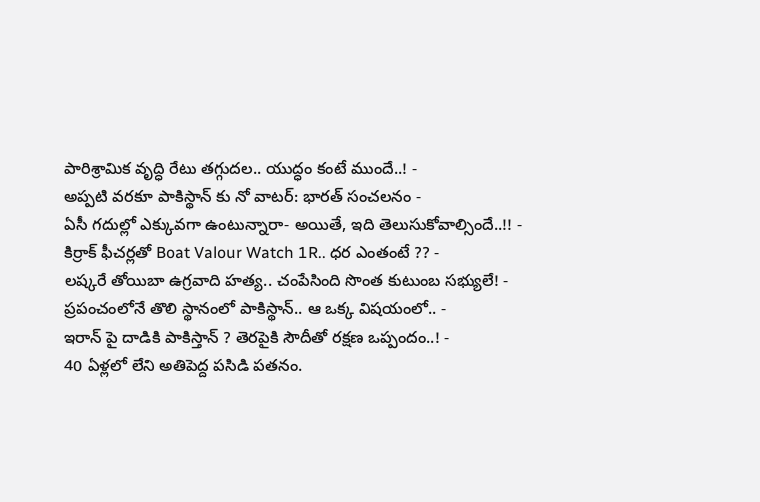పారిశ్రామిక వృద్ధి రేటు తగ్గుదల.. యుద్ధం కంటే ముందే..! -
అప్పటి వరకూ పాకిస్థాన్ కు నో వాటర్: భారత్ సంచలనం -
ఏసీ గదుల్లో ఎక్కువగా ఉంటున్నారా- అయితే, ఇది తెలుసుకోవాల్సిందే..!! -
కిర్రాక్ ఫీచర్లతో Boat Valour Watch 1R.. ధర ఎంతంటే ?? -
లష్కరే తోయిబా ఉగ్రవాది హత్య.. చంపేసింది సొంత కుటుంబ సభ్యులే! -
ప్రపంచంలోనే తొలి స్థానంలో పాకిస్థాన్.. ఆ ఒక్క విషయంలో.. -
ఇరాన్ పై దాడికి పాకిస్తాన్ ? తెరపైకి సౌదీతో రక్షణ ఒప్పందం..! -
40 ఏళ్లలో లేని అతిపెద్ద పసిడి పతనం.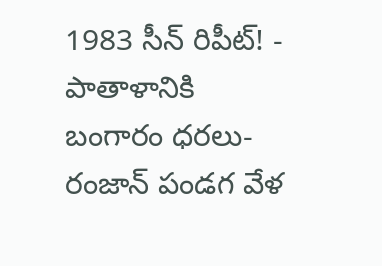1983 సీన్ రిపీట్! -
పాతాళానికి బంగారం ధరలు- రంజాన్ పండగ వేళ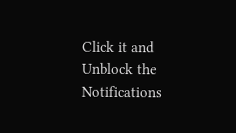Click it and Unblock the Notifications